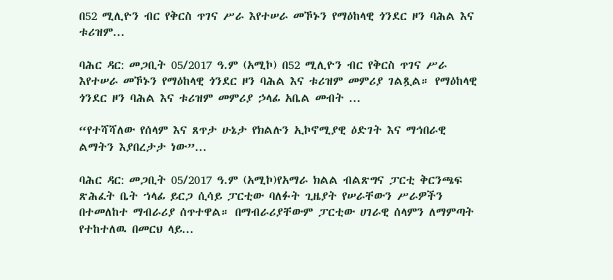በ52 ሚሊዮን ብር የቅርስ ጥገና ሥራ እየተሠራ መኾኑን የማዕከላዊ ጎንደር ዞን ባሕል እና ቱሪዝም...

ባሕር ዳር: መጋቢት 05/2017 ዓ.ም (አሚኮ) በ52 ሚሊዮን ብር የቅርስ ጥገና ሥራ እየተሠራ መኾኑን የማዕከላዊ ጎንደር ዞን ባሕል እና ቱሪዝም መምሪያ ገልጿል። የማዕከላዊ ጎንደር ዞን ባሕል እና ቱሪዝም መምሪያ ኃላፊ አቤል መብት ...

“የተሻሻለው የሰላም እና ጸጥታ ሁኔታ የክልሉን ኢኮኖሚያዊ ዕድገት እና ማኅበራዊ ልማትን እያበረታታ ነው”...

ባሕር ዳር: መጋቢት 05/2017 ዓ.ም (አሚኮ)የአማራ ክልል ብልጽግና ፓርቲ ቅርንጫፍ ጽሕፈት ቤት ኀላፊ ይርጋ ሲሳይ ፓርቲው ባለፉት ጊዜያት የሠራቸውን ሥራዎችን በተመለከተ ማብራሪያ ሰጥተዋል። በማብራሪያቸውም ፓርቲው ሀገራዊ ሰላምን ለማምጣት የተከተለዉ በመርህ ላይ...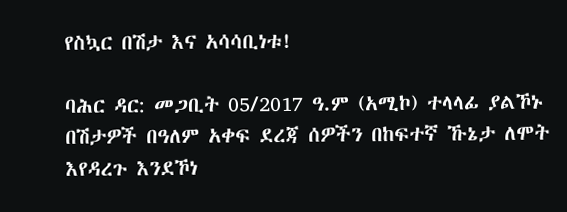የስኳር በሽታ እና አሳሳቢነቱ!

ባሕር ዳር: መጋቢት 05/2017 ዓ.ም (አሚኮ) ተላላፊ ያልኾኑ በሽታዎች በዓለም አቀፍ ደረጃ ሰዎችን በከፍተኛ ኹኔታ ለሞት እየዳረጉ እንደኾነ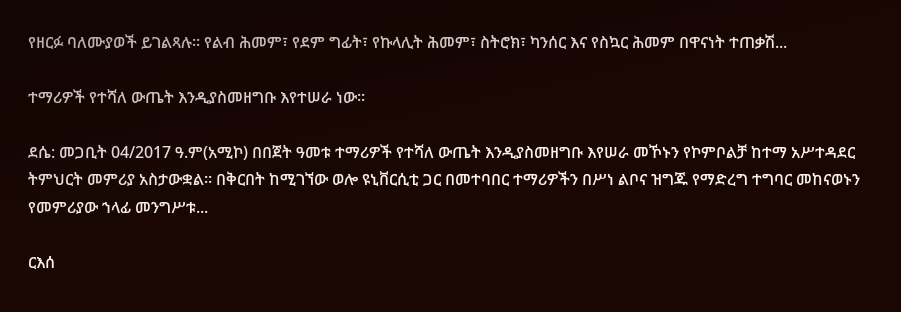የዘርፉ ባለሙያወች ይገልጻሉ። የልብ ሕመም፣ የደም ግፊት፣ የኩላሊት ሕመም፣ ስትሮክ፣ ካንሰር እና የስኳር ሕመም በዋናነት ተጠቃሽ...

ተማሪዎች የተሻለ ውጤት እንዲያስመዘግቡ እየተሠራ ነው።

ደሴ: መጋቢት 04/2017 ዓ.ም(አሚኮ) በበጀት ዓመቱ ተማሪዎች የተሻለ ውጤት እንዲያስመዘግቡ እየሠራ መኾኑን የኮምቦልቻ ከተማ አሥተዳደር ትምህርት መምሪያ አስታውቋል። በቅርበት ከሚገኘው ወሎ ዩኒቨርሲቲ ጋር በመተባበር ተማሪዎችን በሥነ ልቦና ዝግጁ የማድረግ ተግባር መከናወኑን የመምሪያው ኀላፊ መንግሥቱ...

ርእሰ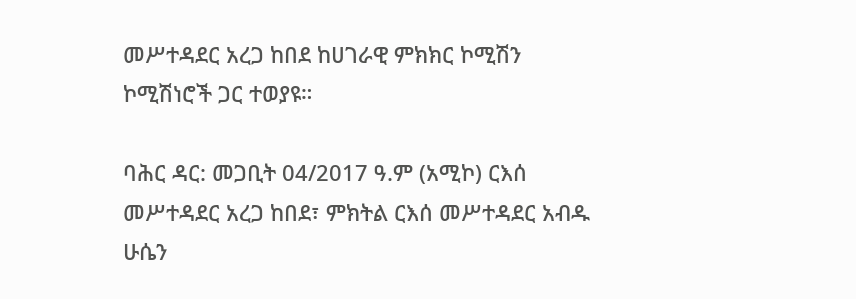መሥተዳደር አረጋ ከበደ ከሀገራዊ ምክክር ኮሚሽን ኮሚሽነሮች ጋር ተወያዩ።

ባሕር ዳር: መጋቢት 04/2017 ዓ.ም (አሚኮ) ርእሰ መሥተዳደር አረጋ ከበደ፣ ምክትል ርእሰ መሥተዳደር አብዱ ሁሴን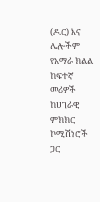(ዶ.ር) እና ሌሎችም የአማራ ክልል ከፍተኛ መሪዎች ከሀገራዊ ምክክር ኮሚሽነሮች ጋር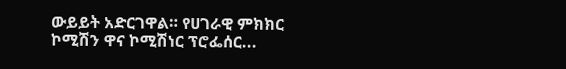ውይይት አድርገዋል። የሀገራዊ ምክክር ኮሚሽን ዋና ኮሚሽነር ፕሮፌሰር...